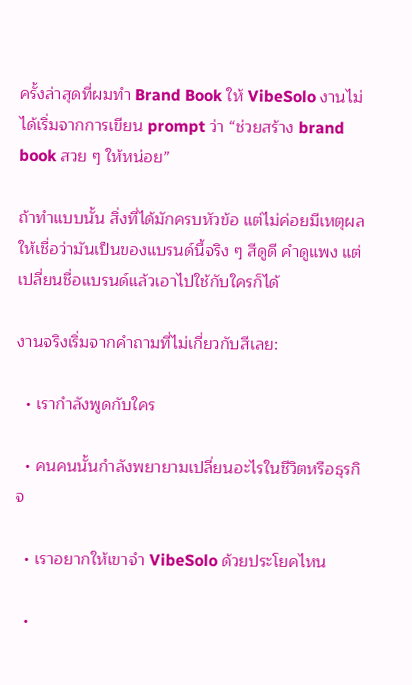ครั้งล่าสุดที่ผมทำ Brand Book ให้ VibeSolo งานไม่ได้เริ่มจากการเขียน prompt ว่า “ช่วยสร้าง brand book สวย ๆ ให้หน่อย”

ถ้าทำแบบนั้น สิ่งที่ได้มักครบหัวข้อ แต่ไม่ค่อยมีเหตุผลให้เชื่อว่ามันเป็นของแบรนด์นี้จริง ๆ สีดูดี คำดูแพง แต่เปลี่ยนชื่อแบรนด์แล้วเอาไปใช้กับใครก็ได้

งานจริงเริ่มจากคำถามที่ไม่เกี่ยวกับสีเลย:

  • เรากำลังพูดกับใคร

  • คนคนนั้นกำลังพยายามเปลี่ยนอะไรในชีวิตหรือธุรกิจ

  • เราอยากให้เขาจำ VibeSolo ด้วยประโยคไหน

  •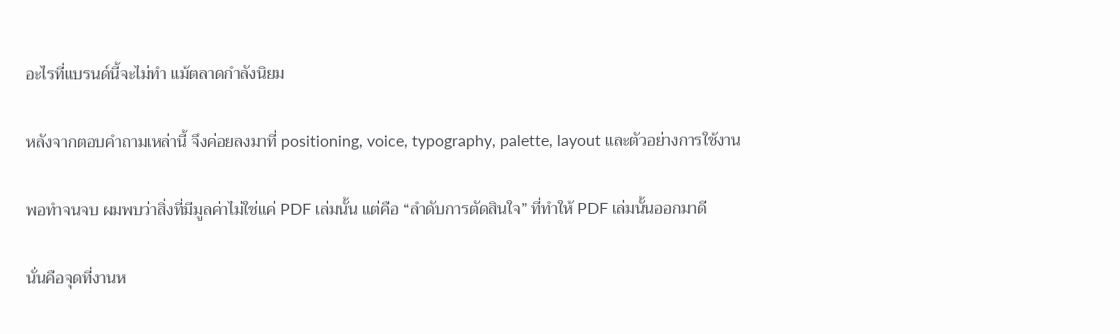อะไรที่แบรนด์นี้จะไม่ทำ แม้ตลาดกำลังนิยม

หลังจากตอบคำถามเหล่านี้ จึงค่อยลงมาที่ positioning, voice, typography, palette, layout และตัวอย่างการใช้งาน

พอทำจนจบ ผมพบว่าสิ่งที่มีมูลค่าไม่ใช่แค่ PDF เล่มนั้น แต่คือ “ลำดับการตัดสินใจ” ที่ทำให้ PDF เล่มนั้นออกมาดี

นั่นคือจุดที่งานห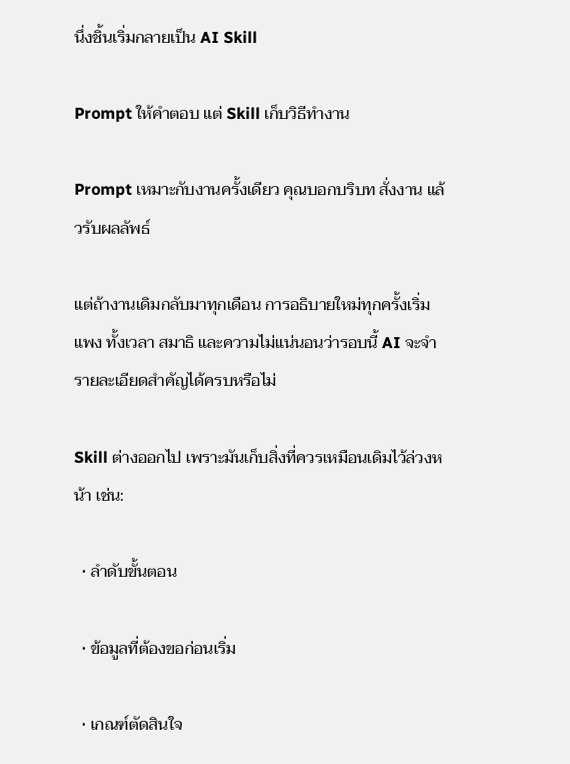นึ่งชิ้นเริ่มกลายเป็น AI Skill

Prompt ให้คำตอบ แต่ Skill เก็บวิธีทำงาน

Prompt เหมาะกับงานครั้งเดียว คุณบอกบริบท สั่งงาน แล้วรับผลลัพธ์

แต่ถ้างานเดิมกลับมาทุกเดือน การอธิบายใหม่ทุกครั้งเริ่มแพง ทั้งเวลา สมาธิ และความไม่แน่นอนว่ารอบนี้ AI จะจำรายละเอียดสำคัญได้ครบหรือไม่

Skill ต่างออกไป เพราะมันเก็บสิ่งที่ควรเหมือนเดิมไว้ล่วงหน้า เช่น:

  • ลำดับขั้นตอน

  • ข้อมูลที่ต้องขอก่อนเริ่ม

  • เกณฑ์ตัดสินใจ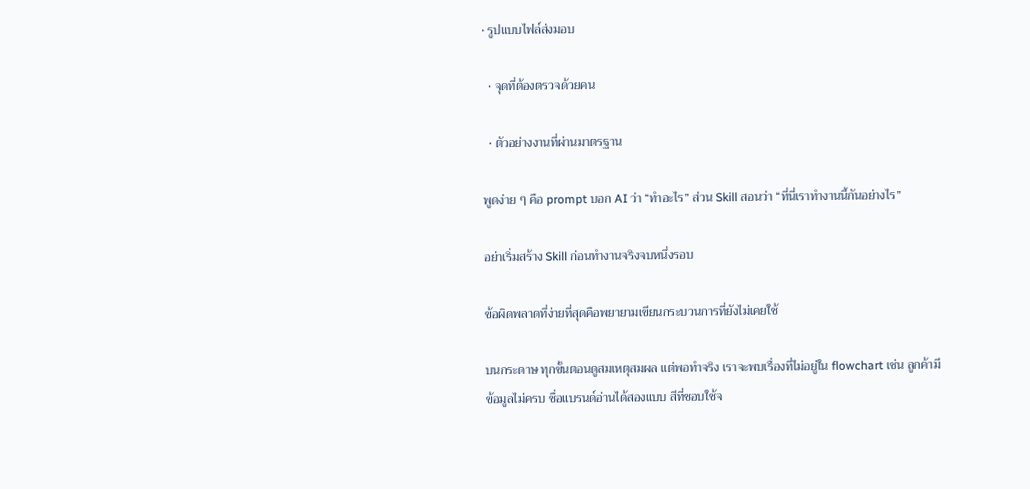• รูปแบบไฟล์ส่งมอบ

  • จุดที่ต้องตรวจด้วยคน

  • ตัวอย่างงานที่ผ่านมาตรฐาน

พูดง่าย ๆ คือ prompt บอก AI ว่า “ทำอะไร” ส่วน Skill สอนว่า “ที่นี่เราทำงานนี้กันอย่างไร”

อย่าเริ่มสร้าง Skill ก่อนทำงานจริงจบหนึ่งรอบ

ข้อผิดพลาดที่ง่ายที่สุดคือพยายามเขียนกระบวนการที่ยังไม่เคยใช้

บนกระดาษ ทุกขั้นตอนดูสมเหตุสมผล แต่พอทำจริง เราจะพบเรื่องที่ไม่อยู่ใน flowchart เช่น ลูกค้ามีข้อมูลไม่ครบ ชื่อแบรนด์อ่านได้สองแบบ สีที่ชอบใช้จ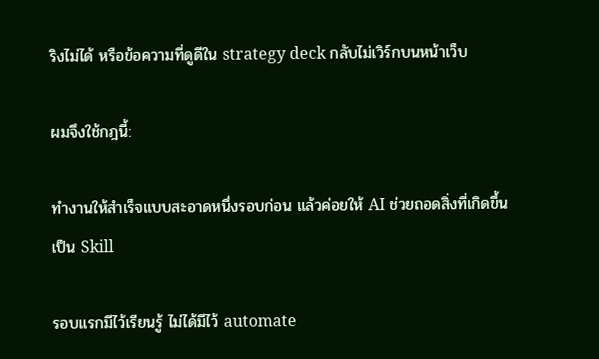ริงไม่ได้ หรือข้อความที่ดูดีใน strategy deck กลับไม่เวิร์กบนหน้าเว็บ

ผมจึงใช้กฎนี้:

ทำงานให้สำเร็จแบบสะอาดหนึ่งรอบก่อน แล้วค่อยให้ AI ช่วยถอดสิ่งที่เกิดขึ้นเป็น Skill

รอบแรกมีไว้เรียนรู้ ไม่ได้มีไว้ automate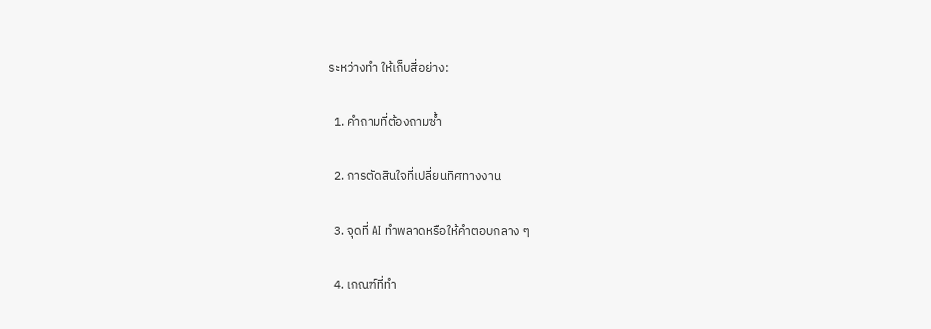ระหว่างทำ ให้เก็บสี่อย่าง:

  1. คำถามที่ต้องถามซ้ำ

  2. การตัดสินใจที่เปลี่ยนทิศทางงาน

  3. จุดที่ AI ทำพลาดหรือให้คำตอบกลาง ๆ

  4. เกณฑ์ที่ทำ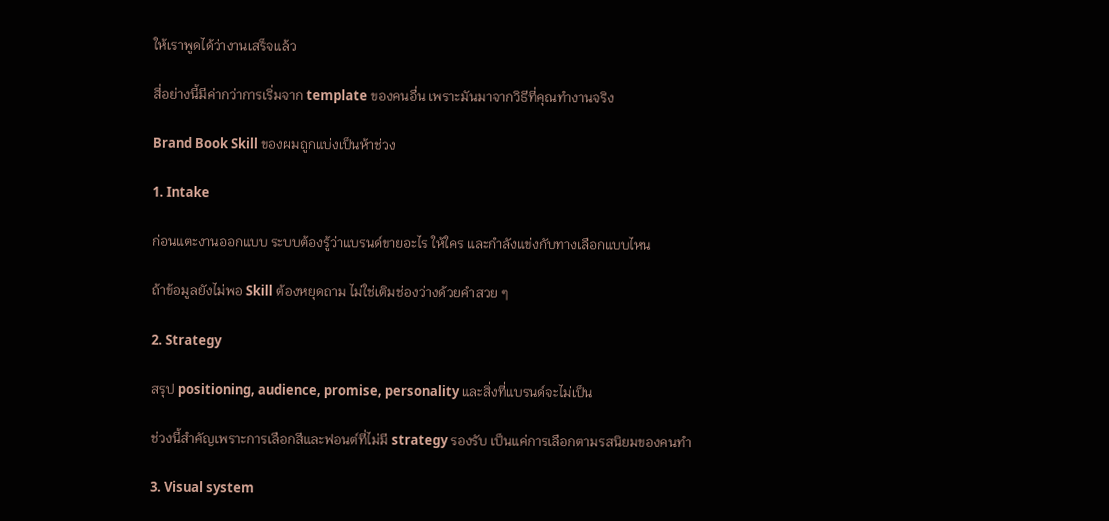ให้เราพูดได้ว่างานเสร็จแล้ว

สี่อย่างนี้มีค่ากว่าการเริ่มจาก template ของคนอื่น เพราะมันมาจากวิธีที่คุณทำงานจริง

Brand Book Skill ของผมถูกแบ่งเป็นห้าช่วง

1. Intake

ก่อนแตะงานออกแบบ ระบบต้องรู้ว่าแบรนด์ขายอะไร ให้ใคร และกำลังแข่งกับทางเลือกแบบไหน

ถ้าข้อมูลยังไม่พอ Skill ต้องหยุดถาม ไม่ใช่เติมช่องว่างด้วยคำสวย ๆ

2. Strategy

สรุป positioning, audience, promise, personality และสิ่งที่แบรนด์จะไม่เป็น

ช่วงนี้สำคัญเพราะการเลือกสีและฟอนต์ที่ไม่มี strategy รองรับ เป็นแค่การเลือกตามรสนิยมของคนทำ

3. Visual system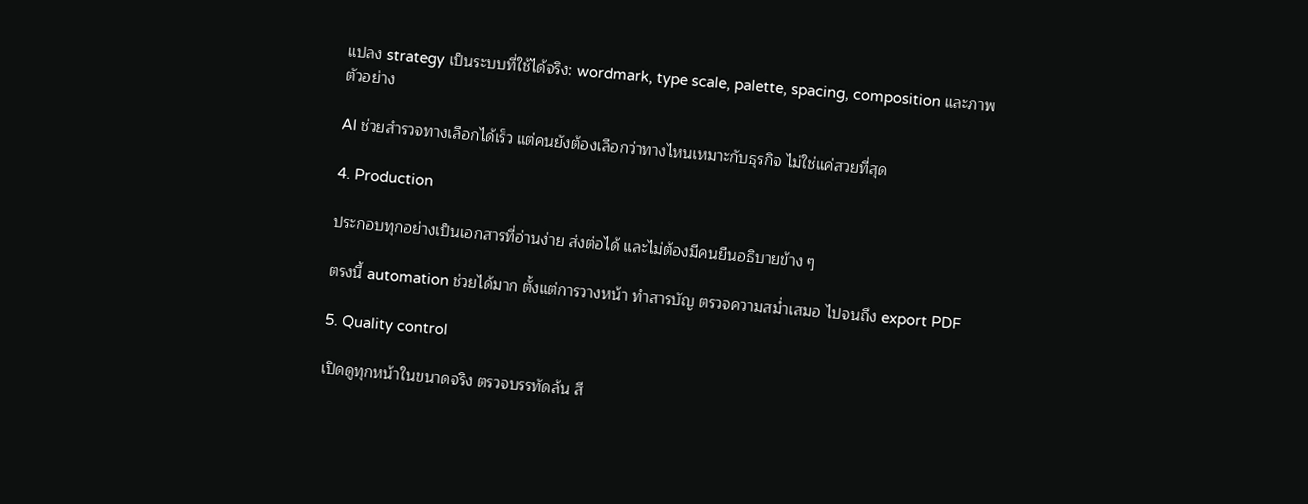แปลง strategy เป็นระบบที่ใช้ได้จริง: wordmark, type scale, palette, spacing, composition และภาพตัวอย่าง

AI ช่วยสำรวจทางเลือกได้เร็ว แต่คนยังต้องเลือกว่าทางไหนเหมาะกับธุรกิจ ไม่ใช่แค่สวยที่สุด

4. Production

ประกอบทุกอย่างเป็นเอกสารที่อ่านง่าย ส่งต่อได้ และไม่ต้องมีคนยืนอธิบายข้าง ๆ

ตรงนี้ automation ช่วยได้มาก ตั้งแต่การวางหน้า ทำสารบัญ ตรวจความสม่ำเสมอ ไปจนถึง export PDF

5. Quality control

เปิดดูทุกหน้าในขนาดจริง ตรวจบรรทัดล้น สี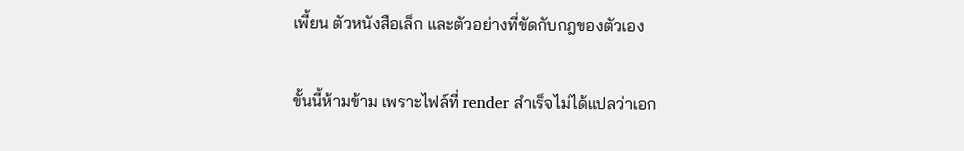เพี้ยน ตัวหนังสือเล็ก และตัวอย่างที่ขัดกับกฎของตัวเอง

ขั้นนี้ห้ามข้าม เพราะไฟล์ที่ render สำเร็จไม่ได้แปลว่าเอก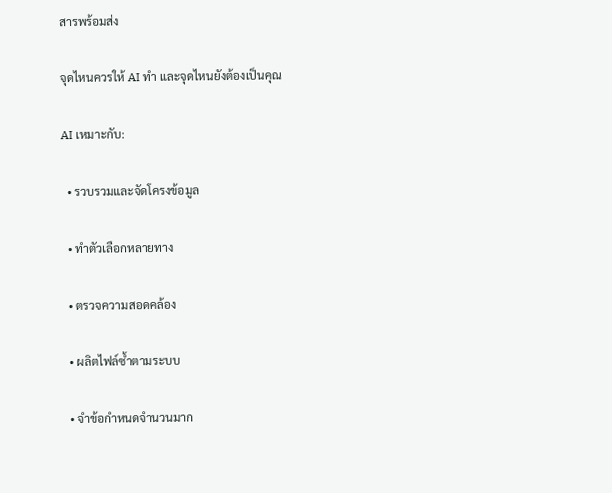สารพร้อมส่ง

จุดไหนควรให้ AI ทำ และจุดไหนยังต้องเป็นคุณ

AI เหมาะกับ:

  • รวบรวมและจัดโครงข้อมูล

  • ทำตัวเลือกหลายทาง

  • ตรวจความสอดคล้อง

  • ผลิตไฟล์ซ้ำตามระบบ

  • จำข้อกำหนดจำนวนมาก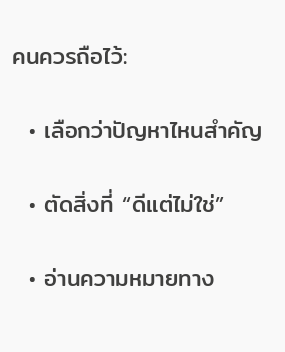คนควรถือไว้:

  • เลือกว่าปัญหาไหนสำคัญ

  • ตัดสิ่งที่ “ดีแต่ไม่ใช่”

  • อ่านความหมายทาง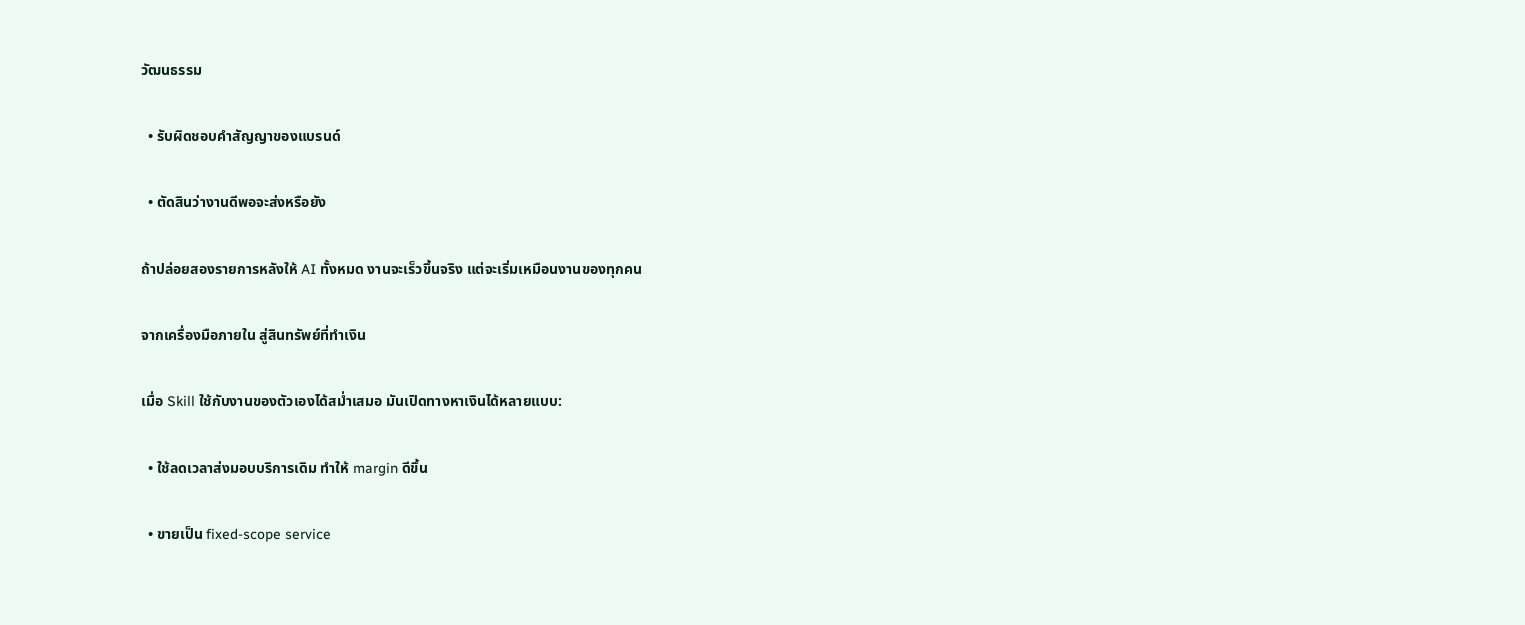วัฒนธรรม

  • รับผิดชอบคำสัญญาของแบรนด์

  • ตัดสินว่างานดีพอจะส่งหรือยัง

ถ้าปล่อยสองรายการหลังให้ AI ทั้งหมด งานจะเร็วขึ้นจริง แต่จะเริ่มเหมือนงานของทุกคน

จากเครื่องมือภายใน สู่สินทรัพย์ที่ทำเงิน

เมื่อ Skill ใช้กับงานของตัวเองได้สม่ำเสมอ มันเปิดทางหาเงินได้หลายแบบ:

  • ใช้ลดเวลาส่งมอบบริการเดิม ทำให้ margin ดีขึ้น

  • ขายเป็น fixed-scope service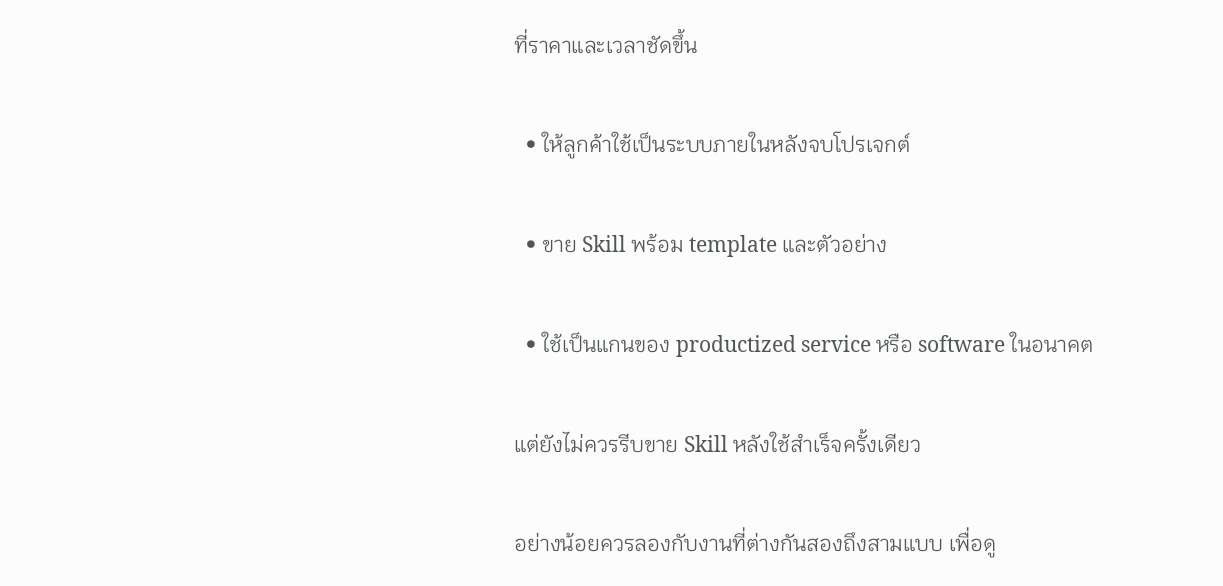ที่ราคาและเวลาชัดขึ้น

  • ให้ลูกค้าใช้เป็นระบบภายในหลังจบโปรเจกต์

  • ขาย Skill พร้อม template และตัวอย่าง

  • ใช้เป็นแกนของ productized service หรือ software ในอนาคต

แต่ยังไม่ควรรีบขาย Skill หลังใช้สำเร็จครั้งเดียว

อย่างน้อยควรลองกับงานที่ต่างกันสองถึงสามแบบ เพื่อดู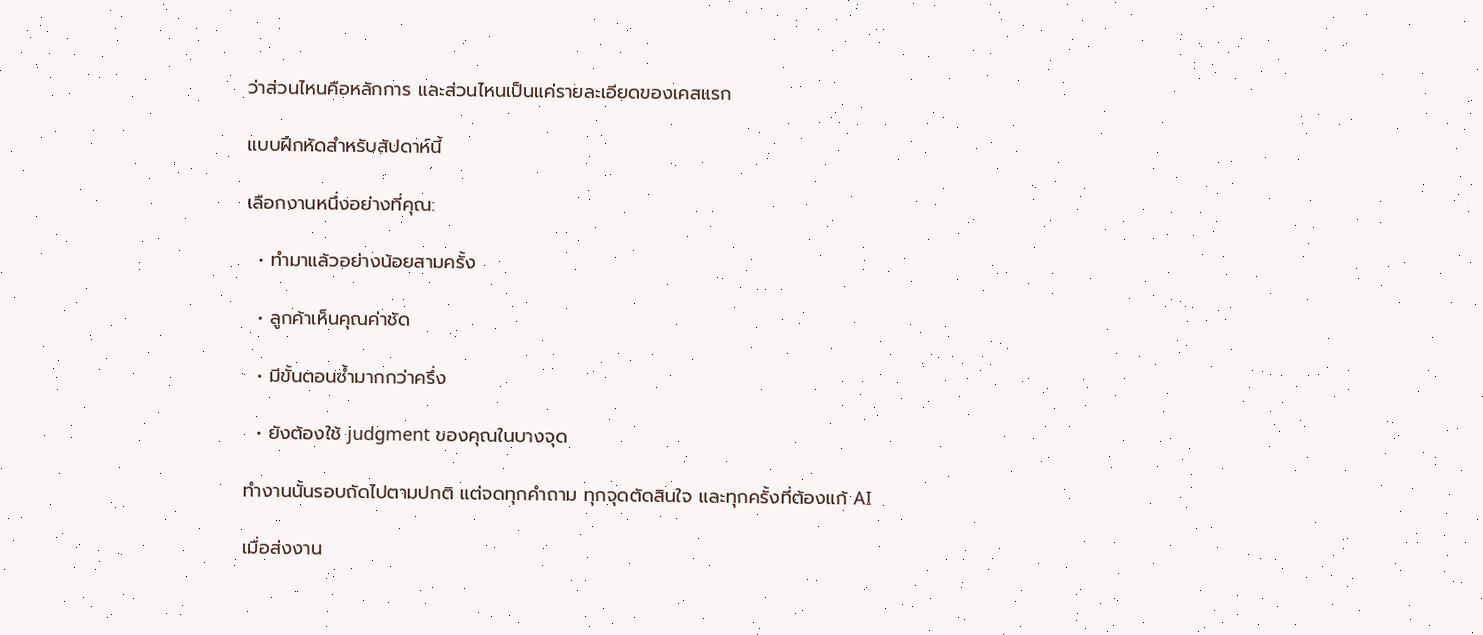ว่าส่วนไหนคือหลักการ และส่วนไหนเป็นแค่รายละเอียดของเคสแรก

แบบฝึกหัดสำหรับสัปดาห์นี้

เลือกงานหนึ่งอย่างที่คุณ:

  • ทำมาแล้วอย่างน้อยสามครั้ง

  • ลูกค้าเห็นคุณค่าชัด

  • มีขั้นตอนซ้ำมากกว่าครึ่ง

  • ยังต้องใช้ judgment ของคุณในบางจุด

ทำงานนั้นรอบถัดไปตามปกติ แต่จดทุกคำถาม ทุกจุดตัดสินใจ และทุกครั้งที่ต้องแก้ AI

เมื่อส่งงาน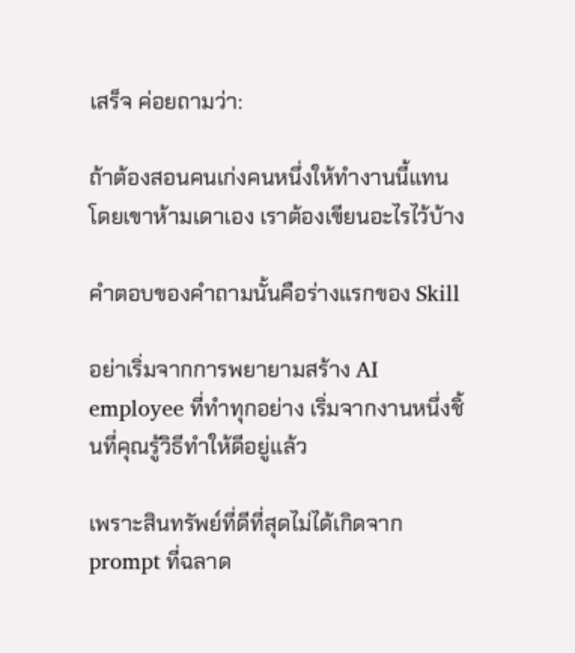เสร็จ ค่อยถามว่า:

ถ้าต้องสอนคนเก่งคนหนึ่งให้ทำงานนี้แทน โดยเขาห้ามเดาเอง เราต้องเขียนอะไรไว้บ้าง

คำตอบของคำถามนั้นคือร่างแรกของ Skill

อย่าเริ่มจากการพยายามสร้าง AI employee ที่ทำทุกอย่าง เริ่มจากงานหนึ่งชิ้นที่คุณรู้วิธีทำให้ดีอยู่แล้ว

เพราะสินทรัพย์ที่ดีที่สุดไม่ได้เกิดจาก prompt ที่ฉลาด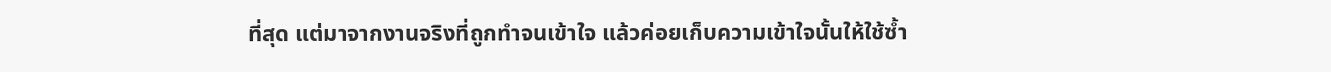ที่สุด แต่มาจากงานจริงที่ถูกทำจนเข้าใจ แล้วค่อยเก็บความเข้าใจนั้นให้ใช้ซ้ำ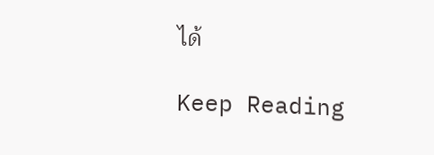ได้

Keep Reading